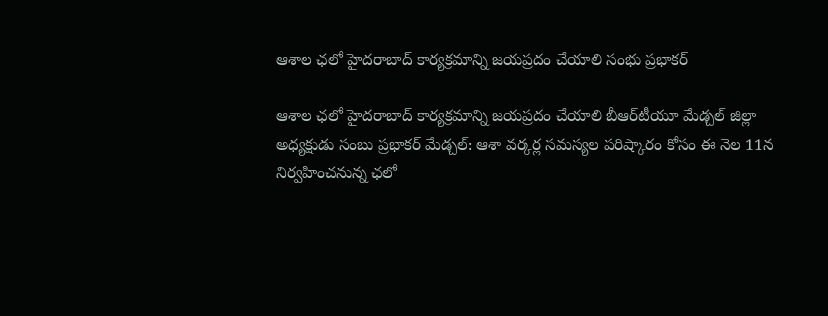ఆశాల ఛలో హైదరాబాద్ కార్యక్రమాన్ని జయప్రదం చేయాలి సంభు ప్రభాకర్

ఆశాల ఛలో హైదరాబాద్ కార్యక్రమాన్ని జయప్రదం చేయాలి బీఆర్‌టీయూ మేడ్చల్ జిల్లా అధ్యక్షుడు సంబు ప్రభాకర్ మేడ్చల్: ఆశా వర్కర్ల సమస్యల పరిష్కారం కోసం ఈ నెల 11న నిర్వహించనున్న ఛలో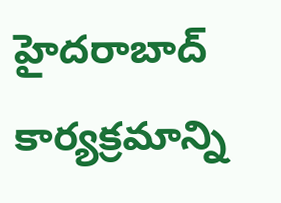హైదరాబాద్ కార్యక్రమాన్ని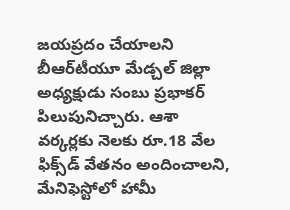జయప్రదం చేయాలని బీఆర్‌టీయూ మేడ్చల్ జిల్లా అధ్యక్షుడు సంబు ప్రభాకర్ పిలుపునిచ్చారు. ఆశా వర్కర్లకు నెలకు రూ.18 వేల ఫిక్స్‌డ్ వేతనం అందించాలని, మేనిఫెస్టోలో హామీ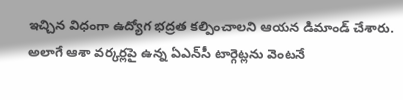ఇచ్చిన విధంగా ఉద్యోగ భద్రత కల్పించాలని ఆయన డిమాండ్ చేశారు. అలాగే ఆశా వర్కర్లపై ఉన్న ఏఎన్‌సీ టార్గెట్లను వెంటనే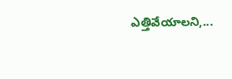ఎత్తివేయాలని,...